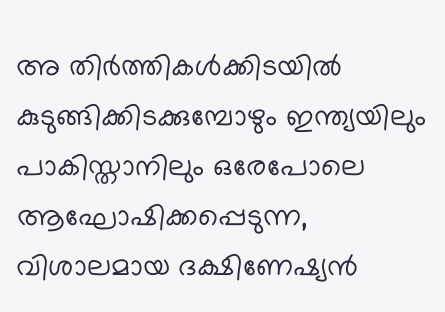അ തിർത്തികൾക്കിടയിൽ കുടുങ്ങിക്കിടക്കുമ്പോഴും ഇന്ത്യയിലും പാകിസ്താനിലും ഒരേപോലെ ആഘോഷിക്കപ്പെടുന്ന, വിശാലമായ ദക്ഷിണേഷ്യൻ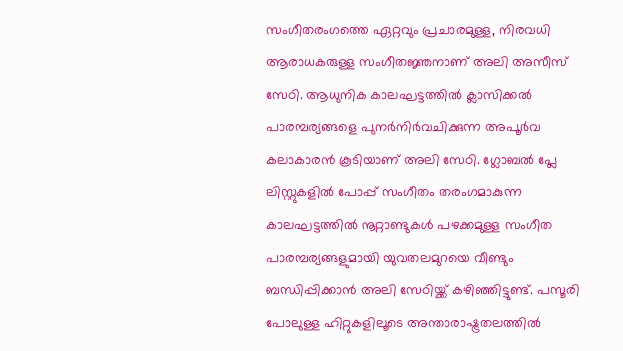സംഗീതരംഗത്തെ ഏറ്റവും പ്രചാരമുള്ള, നിരവധി ആരാധകരുള്ള സംഗീതജ്ഞനാണ് അലി അസീസ് സേഠി. ആധുനിക കാലഘട്ടത്തിൽ ക്ലാസിക്കൽ പാരമ്പര്യങ്ങളെ പുനർനിർവചിക്കുന്ന അപൂർവ കലാകാരൻ കൂടിയാണ് അലി സേഠി. ഗ്ലോബൽ പ്ലേ ലിസ്റ്റുകളിൽ പോപ്പ് സംഗീതം തരംഗമാകുന്ന കാലഘട്ടത്തിൽ നൂറ്റാണ്ടുകൾ പഴക്കമുള്ള സംഗീത പാരമ്പര്യങ്ങളുമായി യുവതലമുറയെ വീണ്ടും ബന്ധിപ്പിക്കാൻ അലി സേഠിയ്ക്ക് കഴിഞ്ഞിട്ടുണ്ട്. പസൂരി പോലുള്ള ഹിറ്റുകളിലൂടെ അന്താരാഷ്ട്രതലത്തിൽ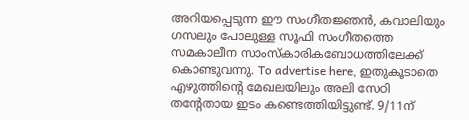അറിയപ്പെടുന്ന ഈ സംഗീതജ്ഞൻ, കവാലിയും ഗസലും പോലുള്ള സൂഫി സംഗീതത്തെ സമകാലീന സാംസ്കാരികബോധത്തിലേക്ക് കൊണ്ടുവന്നു. To advertise here, ഇതുകൂടാതെ എഴുത്തിന്റെ മേഖലയിലും അലി സേഠി തന്റേതായ ഇടം കണ്ടെത്തിയിട്ടുണ്ട്. 9/11ന്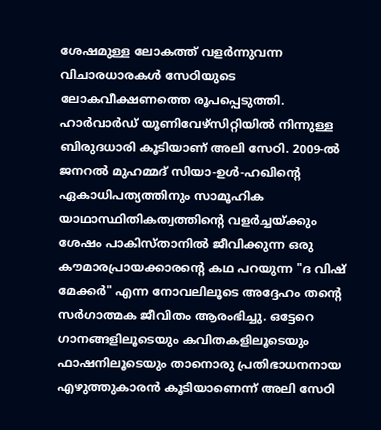ശേഷമുള്ള ലോകത്ത് വളർന്നുവന്ന വിചാരധാരകൾ സേഠിയുടെ ലോകവീക്ഷണത്തെ രൂപപ്പെടുത്തി. ഹാർവാർഡ് യൂണിവേഴ്സിറ്റിയിൽ നിന്നുള്ള ബിരുദധാരി കൂടിയാണ് അലി സേഠി. 2009-ൽ ജനറൽ മുഹമ്മദ് സിയാ-ഉൾ-ഹഖിന്റെ ഏകാധിപത്യത്തിനും സാമൂഹിക യാഥാസ്ഥിതികത്വത്തിന്റെ വളർച്ചയ്ക്കും ശേഷം പാകിസ്താനിൽ ജീവിക്കുന്ന ഒരു കൗമാരപ്രായക്കാരന്റെ കഥ പറയുന്ന "ദ വിഷ് മേക്കർ" എന്ന നോവലിലൂടെ അദ്ദേഹം തന്റെ സർഗാത്മക ജീവിതം ആരംഭിച്ചു. ഒട്ടേറെ ഗാനങ്ങളിലൂടെയും കവിതകളിലൂടെയും ഫാഷനിലൂടെയും താനൊരു പ്രതിഭാധനനായ എഴുത്തുകാരൻ കൂടിയാണെന്ന് അലി സേഠി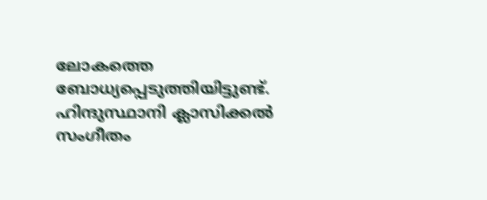ലോകത്തെ ബോധ്യപ്പെടുത്തിയിട്ടുണ്ട്. ഹിന്ദുസ്ഥാനി ക്ലാസിക്കൽ സംഗീതം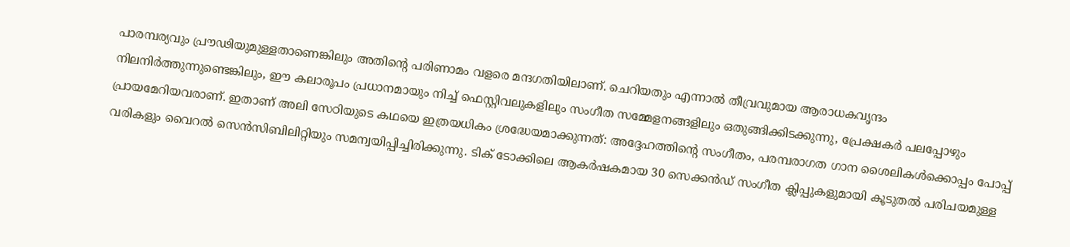പാരമ്പര്യവും പ്രൗഢിയുമുള്ളതാണെങ്കിലും അതിന്റെ പരിണാമം വളരെ മന്ദഗതിയിലാണ്. ചെറിയതും എന്നാൽ തീവ്രവുമായ ആരാധകവൃന്ദം നിലനിർത്തുന്നുണ്ടെങ്കിലും, ഈ കലാരൂപം പ്രധാനമായും നിച്ച് ഫെസ്റ്റിവലുകളിലും സംഗീത സമ്മേളനങ്ങളിലും ഒതുങ്ങിക്കിടക്കുന്നു, പ്രേക്ഷകർ പലപ്പോഴും പ്രായമേറിയവരാണ്. ഇതാണ് അലി സേഠിയുടെ കഥയെ ഇത്രയധികം ശ്രദ്ധേയമാക്കുന്നത്: അദ്ദേഹത്തിന്റെ സംഗീതം, പരമ്പരാഗത ഗാന ശൈലികൾക്കൊപ്പം പോപ്പ് വരികളും വൈറൽ സെൻസിബിലിറ്റിയും സമന്വയിപ്പിച്ചിരിക്കുന്നു. ടിക് ടോക്കിലെ ആകർഷകമായ 30 സെക്കൻഡ് സംഗീത ക്ലിപ്പുകളുമായി കൂടുതൽ പരിചയമുള്ള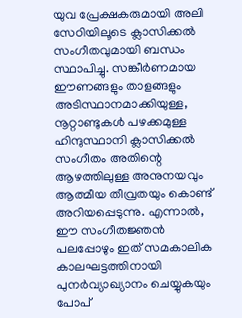യുവ പ്രേക്ഷകരുമായി അലി സേഠിയിലൂടെ ക്ലാസിക്കൽ സംഗീതവുമായി ബന്ധം സ്ഥാപിച്ചു. സങ്കീർണമായ ഈണങ്ങളും താളങ്ങളും അടിസ്ഥാനമാക്കിയുള്ള, നൂറ്റാണ്ടുകൾ പഴക്കമുള്ള ഹിന്ദുസ്ഥാനി ക്ലാസിക്കൽ സംഗീതം അതിന്റെ ആഴത്തിലുള്ള അനുനയവും ആത്മീയ തീവ്രതയും കൊണ്ട് അറിയപ്പെടുന്നു. എന്നാൽ, ഈ സംഗീതജ്ഞൻ പലപ്പോഴും ഇത് സമകാലിക കാലഘട്ടത്തിനായി പുനർവ്യാഖ്യാനം ചെയ്യുകയും പോപ്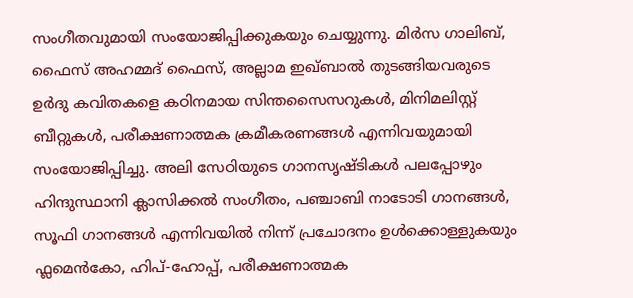സംഗീതവുമായി സംയോജിപ്പിക്കുകയും ചെയ്യുന്നു. മിർസ ഗാലിബ്, ഫൈസ് അഹമ്മദ് ഫൈസ്, അല്ലാമ ഇഖ്ബാൽ തുടങ്ങിയവരുടെ ഉർദു കവിതകളെ കഠിനമായ സിന്തസൈസറുകൾ, മിനിമലിസ്റ്റ് ബീറ്റുകൾ, പരീക്ഷണാത്മക ക്രമീകരണങ്ങൾ എന്നിവയുമായി സംയോജിപ്പിച്ചു. അലി സേഠിയുടെ ഗാനസൃഷ്ടികൾ പലപ്പോഴും ഹിന്ദുസ്ഥാനി ക്ലാസിക്കൽ സംഗീതം, പഞ്ചാബി നാടോടി ഗാനങ്ങൾ, സൂഫി ഗാനങ്ങൾ എന്നിവയിൽ നിന്ന് പ്രചോദനം ഉൾക്കൊള്ളുകയും ഫ്ലമെൻകോ, ഹിപ്-ഹോപ്പ്, പരീക്ഷണാത്മക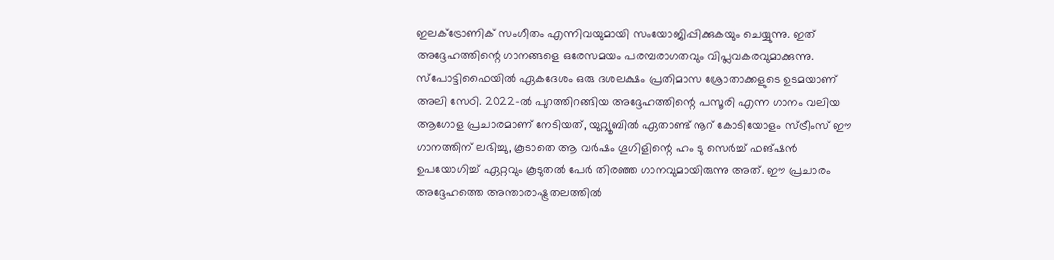ഇലക്ട്രോണിക് സംഗീതം എന്നിവയുമായി സംയോജിപ്പിക്കുകയും ചെയ്യുന്നു. ഇത് അദ്ദേഹത്തിന്റെ ഗാനങ്ങളെ ഒരേസമയം പരമ്പരാഗതവും വിപ്ലവകരവുമാക്കുന്നു. സ്പോട്ടിഫൈയിൽ ഏകദേശം ഒരു ദശലക്ഷം പ്രതിമാസ ശ്രോതാക്കളുടെ ഉടമയാണ് അലി സേഠി. 2022-ൽ പുറത്തിറങ്ങിയ അദ്ദേഹത്തിന്റെ പസൂരി എന്ന ഗാനം വലിയ ആഗോള പ്രചാരമാണ് നേടിയത്, യുറ്റ്യൂബിൽ ഏതാണ്ട് നൂറ് കോടിയോളം സ്ട്രീംസ് ഈ ഗാനത്തിന് ലഭിച്ചു, കൂടാതെ ആ വർഷം ഗൂഗിളിന്റെ ഹം ടു സെർച്ച് ഫങ്ഷൻ ഉപയോഗിച്ച് ഏറ്റവും കൂടുതൽ പേർ തിരഞ്ഞ ഗാനവുമായിരുന്നു അത്. ഈ പ്രചാരം അദ്ദേഹത്തെ അന്താരാഷ്ട്രതലത്തിൽ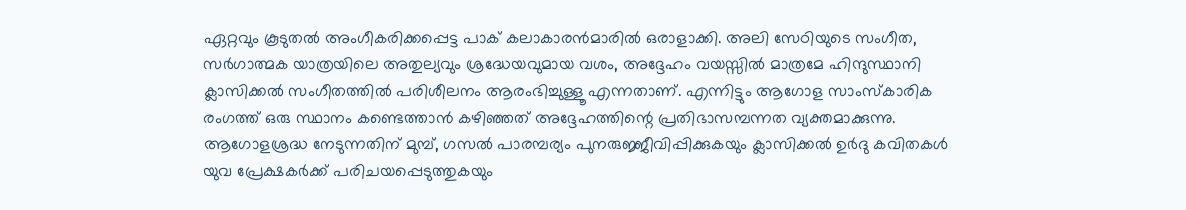ഏറ്റവും കൂടുതൽ അംഗീകരിക്കപ്പെട്ട പാക് കലാകാരൻമാരിൽ ഒരാളാക്കി. അലി സേഠിയുടെ സംഗീത, സർഗാത്മക യാത്രയിലെ അതുല്യവും ശ്രദ്ധേയവുമായ വശം, അദ്ദേഹം വയസ്സിൽ മാത്രമേ ഹിന്ദുസ്ഥാനി ക്ലാസിക്കൽ സംഗീതത്തിൽ പരിശീലനം ആരംഭിച്ചുള്ളൂ എന്നതാണ്. എന്നിട്ടും ആഗോള സാംസ്കാരിക രംഗത്ത് ഒരു സ്ഥാനം കണ്ടെത്താൻ കഴിഞ്ഞത് അദ്ദേഹത്തിന്റെ പ്രതിഭാസമ്പന്നത വ്യക്തമാക്കുന്നു. ആഗോളശ്രദ്ധ നേടുന്നതിന് മുമ്പ്, ഗസൽ പാരമ്പര്യം പുനരുജ്ജീവിപ്പിക്കുകയും ക്ലാസിക്കൽ ഉർദു കവിതകൾ യുവ പ്രേക്ഷകർക്ക് പരിചയപ്പെടുത്തുകയും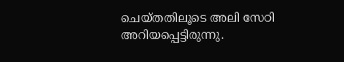ചെയ്തതിലൂടെ അലി സേഠി അറിയപ്പെട്ടിരുന്നു.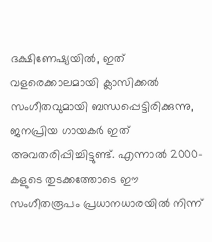ദക്ഷിണേഷ്യയിൽ, ഇത് വളരെക്കാലമായി ക്ലാസിക്കൽ സംഗീതവുമായി ബന്ധപ്പെട്ടിരിക്കുന്നു, ജനപ്രിയ ഗായകർ ഇത് അവതരിപ്പിച്ചിട്ടുണ്ട്. എന്നാൽ 2000-കളുടെ തുടക്കത്തോടെ ഈ സംഗീതരൂപം പ്രധാനധാരയിൽ നിന്ന്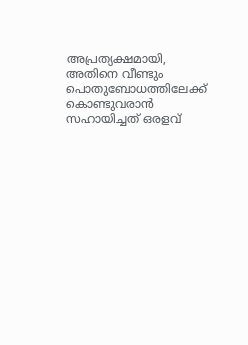അപ്രത്യക്ഷമായി, അതിനെ വീണ്ടും പൊതുബോധത്തിലേക്ക് കൊണ്ടുവരാൻ സഹായിച്ചത് ഒരളവ്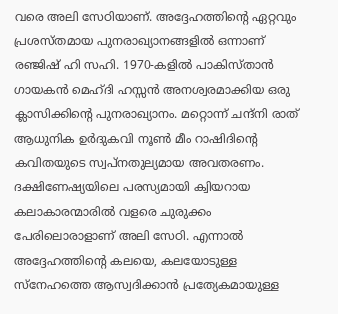വരെ അലി സേഠിയാണ്. അദ്ദേഹത്തിന്റെ ഏറ്റവും പ്രശസ്തമായ പുനരാഖ്യാനങ്ങളിൽ ഒന്നാണ് രഞ്ജിഷ് ഹി സഹി. 1970-കളിൽ പാകിസ്താൻ ഗായകൻ മെഹ്ദി ഹസ്സൻ അനശ്വരമാക്കിയ ഒരു ക്ലാസിക്കിന്റെ പുനരാഖ്യാനം. മറ്റൊന്ന് ചന്ദ്നി രാത് ആധുനിക ഉർദുകവി നൂൺ മീം റാഷിദിന്റെ കവിതയുടെ സ്വപ്നതുല്യമായ അവതരണം. ദക്ഷിണേഷ്യയിലെ പരസ്യമായി ക്വിയറായ കലാകാരന്മാരിൽ വളരെ ചുരുക്കം പേരിലൊരാളാണ് അലി സേഠി. എന്നാൽ അദ്ദേഹത്തിന്റെ കലയെ, കലയോടുള്ള സ്നേഹത്തെ ആസ്വദിക്കാൻ പ്രത്യേകമായുള്ള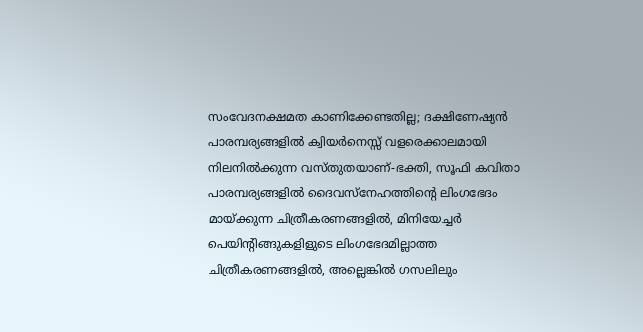സംവേദനക്ഷമത കാണിക്കേണ്ടതില്ല; ദക്ഷിണേഷ്യൻ പാരമ്പര്യങ്ങളിൽ ക്വിയർനെസ്സ് വളരെക്കാലമായി നിലനിൽക്കുന്ന വസ്തുതയാണ്-ഭക്തി, സൂഫി കവിതാ പാരമ്പര്യങ്ങളിൽ ദൈവസ്നേഹത്തിന്റെ ലിംഗഭേദം മായ്ക്കുന്ന ചിത്രീകരണങ്ങളിൽ, മിനിയേച്ചർ പെയിന്റിങ്ങുകളിളുടെ ലിംഗഭേദമില്ലാത്ത ചിത്രീകരണങ്ങളിൽ, അല്ലെങ്കിൽ ഗസലിലും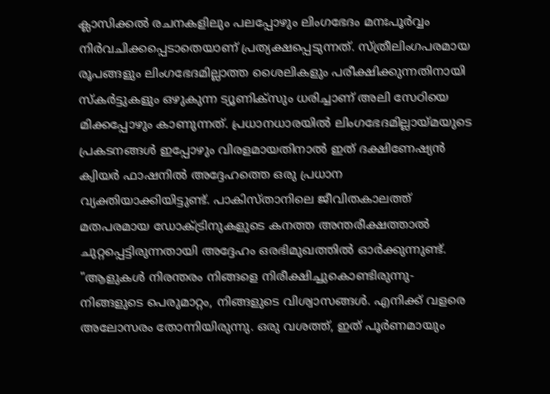ക്ലാസിക്കൽ രചനകളിലും പലപ്പോഴും ലിംഗഭേദം മനഃപൂർവ്വം നിർവചിക്കപ്പെടാതെയാണ് പ്രത്യക്ഷപ്പെടുന്നത്. സ്ത്രീലിംഗപരമായ രൂപങ്ങളും ലിംഗഭേദമില്ലാത്ത ശൈലികളും പരീക്ഷിക്കുന്നതിനായി സ്കർട്ടുകളും ഒഴുകുന്ന ട്യൂണിക്സും ധരിച്ചാണ് അലി സേഠിയെ മിക്കപ്പോഴും കാണുന്നത്. പ്രധാനധാരയിൽ ലിംഗഭേദമില്ലായ്മയുടെ പ്രകടനങ്ങൾ ഇപ്പോഴും വിരളമായതിനാൽ ഇത് ദക്ഷിണേഷ്യൻ ക്വിയർ ഫാഷനിൽ അദ്ദേഹത്തെ ഒരു പ്രധാന വ്യക്തിയാക്കിയിട്ടുണ്ട്. പാകിസ്താനിലെ ജീവിതകാലത്ത് മതപരമായ ഡോക്ട്രിനുകളുടെ കനത്ത അന്തരീക്ഷത്താൽ ചുറ്റപ്പെട്ടിരുന്നതായി അദ്ദേഹം ഒരഭിമുഖത്തിൽ ഓർക്കുന്നുണ്ട്. "ആളുകൾ നിരന്തരം നിങ്ങളെ നിരീക്ഷിച്ചുകൊണ്ടിരുന്നു-നിങ്ങളുടെ പെരുമാറ്റം, നിങ്ങളുടെ വിശ്വാസങ്ങൾ. എനിക്ക് വളരെ അലോസരം തോന്നിയിരുന്നു. ഒരു വശത്ത്, ഇത് പൂർണമായും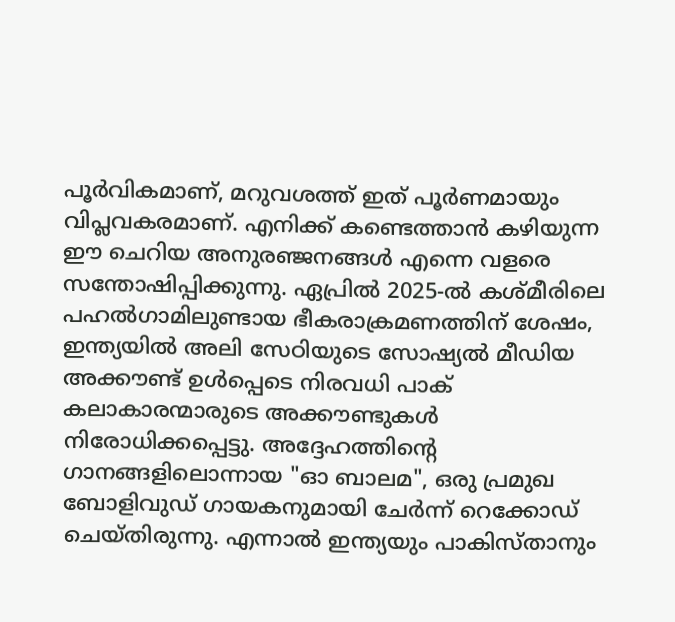പൂർവികമാണ്, മറുവശത്ത് ഇത് പൂർണമായും വിപ്ലവകരമാണ്. എനിക്ക് കണ്ടെത്താൻ കഴിയുന്ന ഈ ചെറിയ അനുരഞ്ജനങ്ങൾ എന്നെ വളരെ സന്തോഷിപ്പിക്കുന്നു. ഏപ്രിൽ 2025-ൽ കശ്മീരിലെ പഹൽഗാമിലുണ്ടായ ഭീകരാക്രമണത്തിന് ശേഷം, ഇന്ത്യയിൽ അലി സേഠിയുടെ സോഷ്യൽ മീഡിയ അക്കൗണ്ട് ഉൾപ്പെടെ നിരവധി പാക് കലാകാരന്മാരുടെ അക്കൗണ്ടുകൾ നിരോധിക്കപ്പെട്ടു. അദ്ദേഹത്തിന്റെ ഗാനങ്ങളിലൊന്നായ "ഓ ബാലമ", ഒരു പ്രമുഖ ബോളിവുഡ് ഗായകനുമായി ചേർന്ന് റെക്കോഡ് ചെയ്തിരുന്നു. എന്നാൽ ഇന്ത്യയും പാകിസ്താനും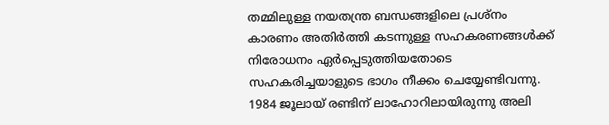തമ്മിലുള്ള നയതന്ത്ര ബന്ധങ്ങളിലെ പ്രശ്നം കാരണം അതിർത്തി കടന്നുള്ള സഹകരണങ്ങൾക്ക് നിരോധനം ഏർപ്പെടുത്തിയതോടെ സഹകരിച്ചയാളുടെ ഭാഗം നീക്കം ചെയ്യേണ്ടിവന്നു. 1984 ജൂലായ് രണ്ടിന് ലാഹോറിലായിരുന്നു അലി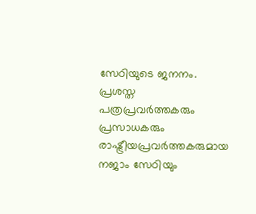സേഠിയുടെ ജനനം. പ്രശസ്ത പത്രപ്രവർത്തകരും പ്രസാധകരും രാഷ്ട്രീയപ്രവർത്തകരുമായ നജാം സേഠിയും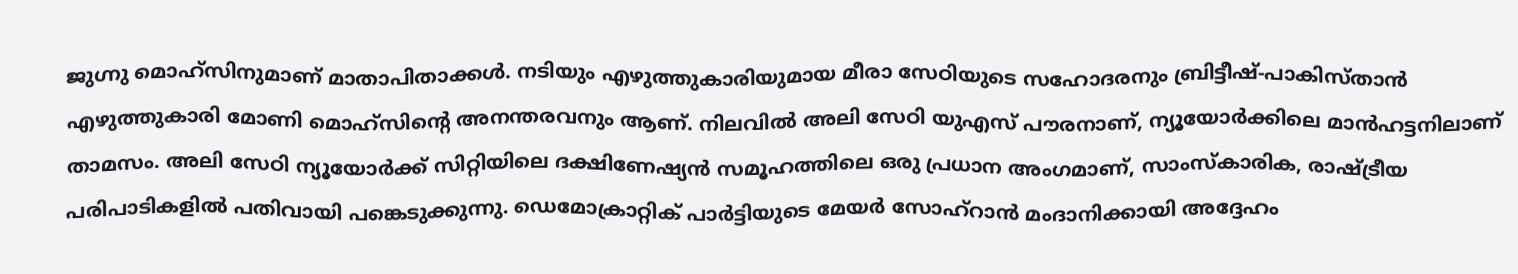ജുഗ്നു മൊഹ്സിനുമാണ് മാതാപിതാക്കൾ. നടിയും എഴുത്തുകാരിയുമായ മീരാ സേഠിയുടെ സഹോദരനും ബ്രിട്ടീഷ്-പാകിസ്താൻ എഴുത്തുകാരി മോണി മൊഹ്സിന്റെ അനന്തരവനും ആണ്. നിലവിൽ അലി സേഠി യുഎസ് പൗരനാണ്, ന്യൂയോർക്കിലെ മാൻഹട്ടനിലാണ് താമസം. അലി സേഠി ന്യൂയോർക്ക് സിറ്റിയിലെ ദക്ഷിണേഷ്യൻ സമൂഹത്തിലെ ഒരു പ്രധാന അംഗമാണ്, സാംസ്കാരിക, രാഷ്ട്രീയ പരിപാടികളിൽ പതിവായി പങ്കെടുക്കുന്നു. ഡെമോക്രാറ്റിക് പാർട്ടിയുടെ മേയർ സോഹ്റാൻ മംദാനിക്കായി അദ്ദേഹം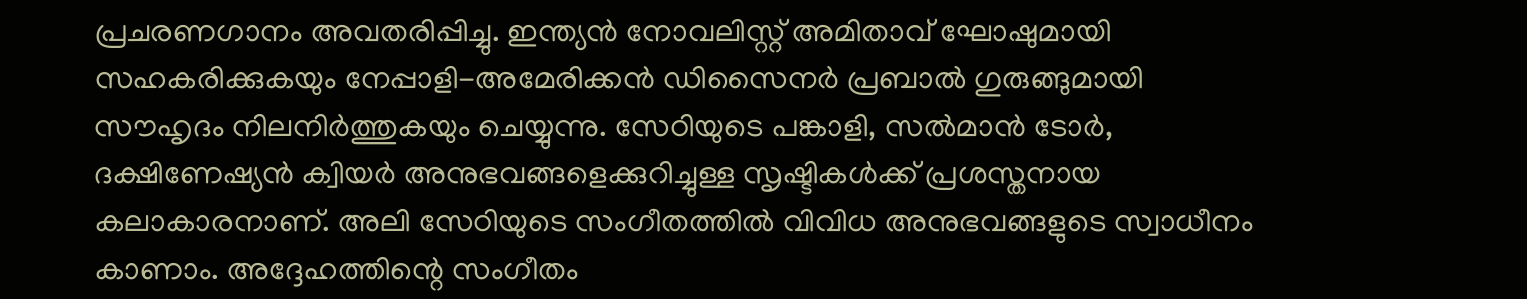പ്രചരണഗാനം അവതരിപ്പിച്ചു. ഇന്ത്യൻ നോവലിസ്റ്റ് അമിതാവ് ഘോഷുമായി സഹകരിക്കുകയും നേപ്പാളി-അമേരിക്കൻ ഡിസൈനർ പ്രബാൽ ഗുരുങ്ങുമായി സൗഹൃദം നിലനിർത്തുകയും ചെയ്യുന്നു. സേഠിയുടെ പങ്കാളി, സൽമാൻ ടോർ, ദക്ഷിണേഷ്യൻ ക്വിയർ അനുഭവങ്ങളെക്കുറിച്ചുള്ള സൃഷ്ടികൾക്ക് പ്രശസ്തനായ കലാകാരനാണ്. അലി സേഠിയുടെ സംഗീതത്തിൽ വിവിധ അനുഭവങ്ങളുടെ സ്വാധീനം കാണാം. അദ്ദേഹത്തിന്റെ സംഗീതം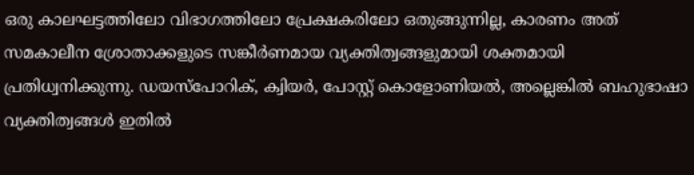ഒരു കാലഘട്ടത്തിലോ വിഭാഗത്തിലോ പ്രേക്ഷകരിലോ ഒതുങ്ങുന്നില്ല, കാരണം അത് സമകാലീന ശ്രോതാക്കളുടെ സങ്കീർണമായ വ്യക്തിത്വങ്ങളുമായി ശക്തമായി പ്രതിധ്വനിക്കുന്നു. ഡയസ്പോറിക്, ക്വിയർ, പോസ്റ്റ് കൊളോണിയൽ, അല്ലെങ്കിൽ ബഹുഭാഷാ വ്യക്തിത്വങ്ങൾ ഇതിൽ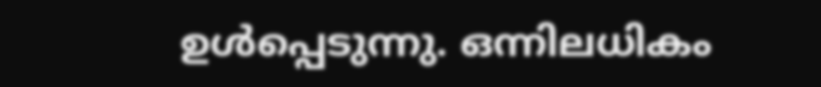ഉൾപ്പെടുന്നു. ഒന്നിലധികം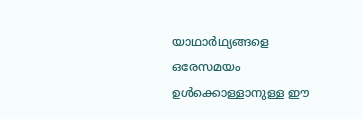യാഥാർഥ്യങ്ങളെ ഒരേസമയം ഉൾക്കൊള്ളാനുള്ള ഈ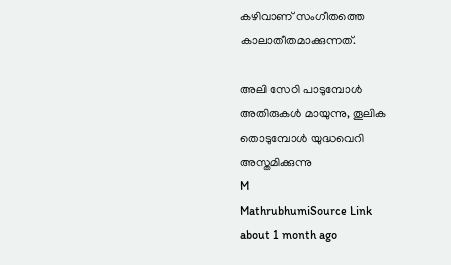കഴിവാണ് സംഗീതത്തെ കാലാതീതമാക്കുന്നത്.

അലി സേഠി പാടുമ്പോൾ അതിരുകൾ മായുന്നു, തൂലിക തൊടുമ്പോൾ യുദ്ധവെറി അസ്തമിക്കുന്നു
M
MathrubhumiSource Link
about 1 month ago